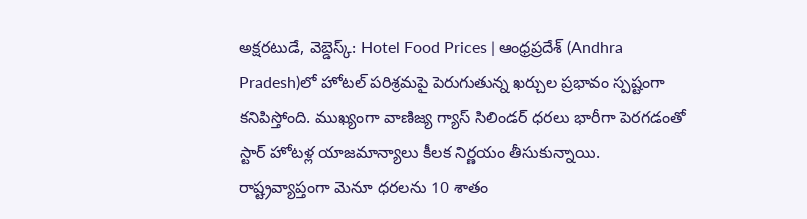అక్షరటుడే, వెబ్డెస్క్: Hotel Food Prices | ఆంధ్రప్రదేశ్ (Andhra Pradesh)లో హోటల్ పరిశ్రమపై పెరుగుతున్న ఖర్చుల ప్రభావం స్పష్టంగా కనిపిస్తోంది. ముఖ్యంగా వాణిజ్య గ్యాస్ సిలిండర్ ధరలు భారీగా పెరగడంతో స్టార్ హోటళ్ల యాజమాన్యాలు కీలక నిర్ణయం తీసుకున్నాయి.
రాష్ట్రవ్యాప్తంగా మెనూ ధరలను 10 శాతం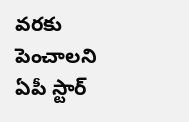వరకు పెంచాలని ఏపీ స్టార్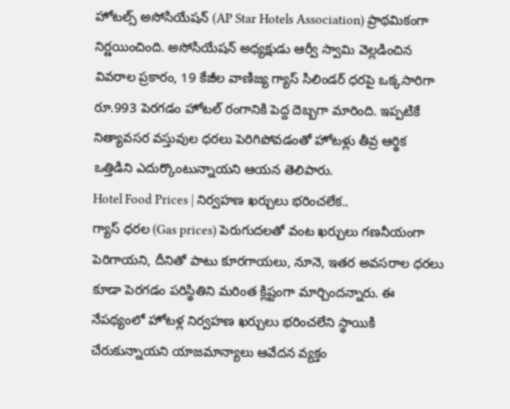హోటల్స్ అసోసియేషన్ (AP Star Hotels Association) ప్రాథమికంగా నిర్ణయించింది. అసోసియేషన్ అధ్యక్షుడు ఆర్వీ స్వామి వెల్లడించిన వివరాల ప్రకారం, 19 కేజీల వాణిజ్య గ్యాస్ సిలిండర్ ధరపై ఒక్కసారిగా రూ.993 పెరగడం హోటల్ రంగానికి పెద్ద దెబ్బగా మారింది. ఇప్పటికే నిత్యావసర వస్తువుల ధరలు పెరిగిపోవడంతో హోటళ్లు తీవ్ర ఆర్థిక ఒత్తిడిని ఎదుర్కొంటున్నాయని ఆయన తెలిపారు.
Hotel Food Prices | నిర్వహణ ఖర్చులు భరించలేక..
గ్యాస్ ధరల (Gas prices) పెరుగుదలతో వంట ఖర్చులు గణనీయంగా పెరిగాయని, దీనితో పాటు కూరగాయలు, నూనె, ఇతర అవసరాల ధరలు కూడా పెరగడం పరిస్థితిని మరింత క్లిష్టంగా మార్చిందన్నారు. ఈ నేపథ్యంలో హోటళ్ల నిర్వహణ ఖర్చులు భరించలేని స్థాయికి చేరుకున్నాయని యాజమాన్యాలు ఆవేదన వ్యక్తం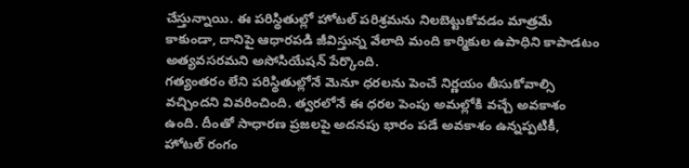చేస్తున్నాయి. ఈ పరిస్థితుల్లో హోటల్ పరిశ్రమను నిలబెట్టుకోవడం మాత్రమే కాకుండా, దానిపై ఆధారపడి జీవిస్తున్న వేలాది మంది కార్మికుల ఉపాధిని కాపాడటం అత్యవసరమని అసోసియేషన్ పేర్కొంది.
గత్యంతరం లేని పరిస్థితుల్లోనే మెనూ ధరలను పెంచే నిర్ణయం తీసుకోవాల్సి వచ్చిందని వివరించింది. త్వరలోనే ఈ ధరల పెంపు అమల్లోకి వచ్చే అవకాశం ఉంది. దీంతో సాధారణ ప్రజలపై అదనపు భారం పడే అవకాశం ఉన్నప్పటికీ, హోటల్ రంగం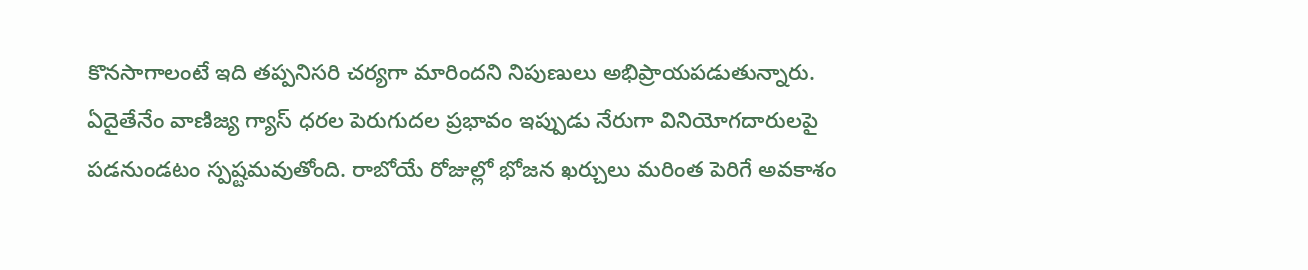కొనసాగాలంటే ఇది తప్పనిసరి చర్యగా మారిందని నిపుణులు అభిప్రాయపడుతున్నారు. ఏదైతేనేం వాణిజ్య గ్యాస్ ధరల పెరుగుదల ప్రభావం ఇప్పుడు నేరుగా వినియోగదారులపై పడనుండటం స్పష్టమవుతోంది. రాబోయే రోజుల్లో భోజన ఖర్చులు మరింత పెరిగే అవకాశం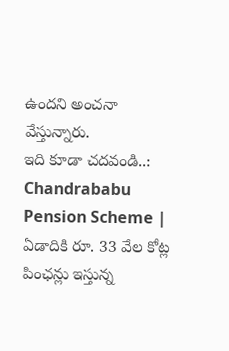ఉందని అంచనా వేస్తున్నారు.
ఇది కూడా చదవండి..: Chandrababu Pension Scheme | ఏడాదికి రూ. 33 వేల కోట్ల పింఛన్లు ఇస్తున్న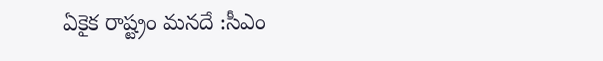ఏకైక రాష్ట్రం మనదే :సీఎం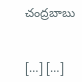చంద్రబాబు


[…] […]